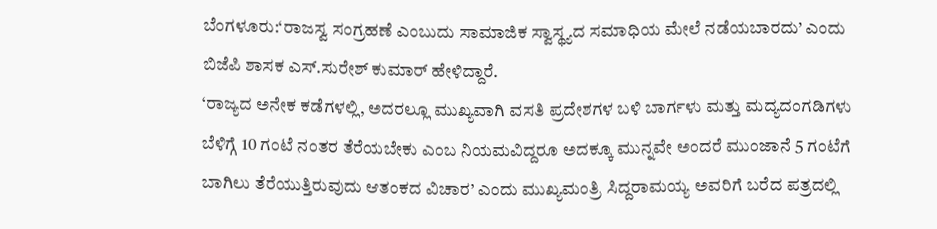ಬೆಂಗಳೂರು:‘ರಾಜಸ್ವ ಸಂಗ್ರಹಣೆ ಎಂಬುದು ಸಾಮಾಜಿಕ ಸ್ವಾಸ್ಥ್ಯದ ಸಮಾಧಿಯ ಮೇಲೆ ನಡೆಯಬಾರದು’ ಎಂದು ಬಿಜೆಪಿ ಶಾಸಕ ಎಸ್.ಸುರೇಶ್ ಕುಮಾರ್ ಹೇಳಿದ್ದಾರೆ.
‘ರಾಜ್ಯದ ಅನೇಕ ಕಡೆಗಳಲ್ಲಿ, ಅದರಲ್ಲೂ ಮುಖ್ಯವಾಗಿ ವಸತಿ ಪ್ರದೇಶಗಳ ಬಳಿ ಬಾರ್ಗಳು ಮತ್ತು ಮದ್ಯದಂಗಡಿಗಳು ಬೆಳಿಗ್ಗೆ 10 ಗಂಟೆ ನಂತರ ತೆರೆಯಬೇಕು ಎಂಬ ನಿಯಮವಿದ್ದರೂ ಅದಕ್ಕೂ ಮುನ್ನವೇ ಅಂದರೆ ಮುಂಜಾನೆ 5 ಗಂಟೆಗೆ ಬಾಗಿಲು ತೆರೆಯುತ್ತಿರುವುದು ಆತಂಕದ ವಿಚಾರ’ ಎಂದು ಮುಖ್ಯಮಂತ್ರಿ ಸಿದ್ದರಾಮಯ್ಯ ಅವರಿಗೆ ಬರೆದ ಪತ್ರದಲ್ಲಿ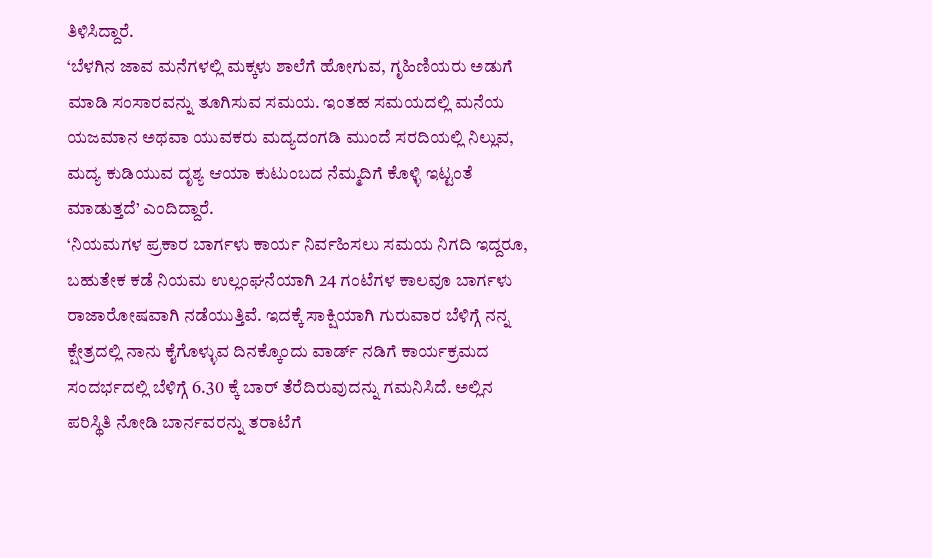ತಿಳಿಸಿದ್ದಾರೆ.
‘ಬೆಳಗಿನ ಜಾವ ಮನೆಗಳಲ್ಲಿ ಮಕ್ಕಳು ಶಾಲೆಗೆ ಹೋಗುವ, ಗೃಹಿಣಿಯರು ಅಡುಗೆ ಮಾಡಿ ಸಂಸಾರವನ್ನು ತೂಗಿಸುವ ಸಮಯ. ಇಂತಹ ಸಮಯದಲ್ಲಿ ಮನೆಯ ಯಜಮಾನ ಅಥವಾ ಯುವಕರು ಮದ್ಯದಂಗಡಿ ಮುಂದೆ ಸರದಿಯಲ್ಲಿ ನಿಲ್ಲುವ, ಮದ್ಯ ಕುಡಿಯುವ ದೃಶ್ಯ ಆಯಾ ಕುಟುಂಬದ ನೆಮ್ಮದಿಗೆ ಕೊಳ್ಳಿ ಇಟ್ಟಂತೆ ಮಾಡುತ್ತದೆ’ ಎಂದಿದ್ದಾರೆ.
‘ನಿಯಮಗಳ ಪ್ರಕಾರ ಬಾರ್ಗಳು ಕಾರ್ಯ ನಿರ್ವಹಿಸಲು ಸಮಯ ನಿಗದಿ ಇದ್ದರೂ, ಬಹುತೇಕ ಕಡೆ ನಿಯಮ ಉಲ್ಲಂಘನೆಯಾಗಿ 24 ಗಂಟೆಗಳ ಕಾಲವೂ ಬಾರ್ಗಳು ರಾಜಾರೋಷವಾಗಿ ನಡೆಯುತ್ತಿವೆ. ಇದಕ್ಕೆ ಸಾಕ್ಷಿಯಾಗಿ ಗುರುವಾರ ಬೆಳಿಗ್ಗೆ ನನ್ನ ಕ್ಷೇತ್ರದಲ್ಲಿ ನಾನು ಕೈಗೊಳ್ಳುವ ದಿನಕ್ಕೊಂದು ವಾರ್ಡ್ ನಡಿಗೆ ಕಾರ್ಯಕ್ರಮದ ಸಂದರ್ಭದಲ್ಲಿ ಬೆಳಿಗ್ಗೆ 6.30 ಕ್ಕೆ ಬಾರ್ ತೆರೆದಿರುವುದನ್ನು ಗಮನಿಸಿದೆ. ಅಲ್ಲಿನ ಪರಿಸ್ಥಿತಿ ನೋಡಿ ಬಾರ್ನವರನ್ನು ತರಾಟೆಗೆ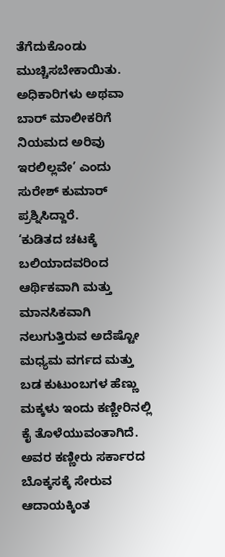ತೆಗೆದುಕೊಂಡು ಮುಚ್ಚಿಸಬೇಕಾಯಿತು. ಅಧಿಕಾರಿಗಳು ಅಥವಾ ಬಾರ್ ಮಾಲೀಕರಿಗೆ ನಿಯಮದ ಅರಿವು ಇರಲಿಲ್ಲವೇ’ ಎಂದು ಸುರೇಶ್ ಕುಮಾರ್ ಪ್ರಶ್ನಿಸಿದ್ದಾರೆ.
‘ಕುಡಿತದ ಚಟಕ್ಕೆ ಬಲಿಯಾದವರಿಂದ ಆರ್ಥಿಕವಾಗಿ ಮತ್ತು ಮಾನಸಿಕವಾಗಿ ನಲುಗುತ್ತಿರುವ ಅದೆಷ್ಟೋ ಮಧ್ಯಮ ವರ್ಗದ ಮತ್ತು ಬಡ ಕುಟುಂಬಗಳ ಹೆಣ್ಣು ಮಕ್ಕಳು ಇಂದು ಕಣ್ಣೀರಿನಲ್ಲಿ ಕೈ ತೊಳೆಯುವಂತಾಗಿದೆ. ಅವರ ಕಣ್ಣೀರು ಸರ್ಕಾರದ ಬೊಕ್ಕಸಕ್ಕೆ ಸೇರುವ ಆದಾಯಕ್ಕಿಂತ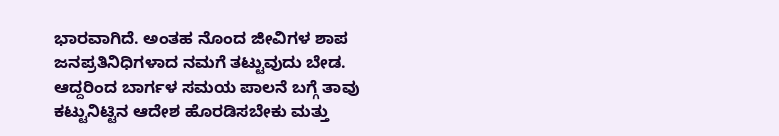ಭಾರವಾಗಿದೆ. ಅಂತಹ ನೊಂದ ಜೀವಿಗಳ ಶಾಪ ಜನಪ್ರತಿನಿಧಿಗಳಾದ ನಮಗೆ ತಟ್ಟುವುದು ಬೇಡ. ಆದ್ದರಿಂದ ಬಾರ್ಗಳ ಸಮಯ ಪಾಲನೆ ಬಗ್ಗೆ ತಾವು ಕಟ್ಟುನಿಟ್ಟಿನ ಆದೇಶ ಹೊರಡಿಸಬೇಕು ಮತ್ತು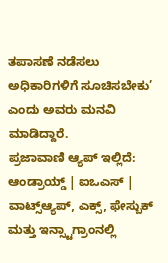ತಪಾಸಣೆ ನಡೆಸಲು ಅಧಿಕಾರಿಗಳಿಗೆ ಸೂಚಿಸಬೇಕು’ ಎಂದು ಅವರು ಮನವಿ ಮಾಡಿದ್ದಾರೆ.
ಪ್ರಜಾವಾಣಿ ಆ್ಯಪ್ ಇಲ್ಲಿದೆ: ಆಂಡ್ರಾಯ್ಡ್ | ಐಒಎಸ್ | ವಾಟ್ಸ್ಆ್ಯಪ್, ಎಕ್ಸ್, ಫೇಸ್ಬುಕ್ ಮತ್ತು ಇನ್ಸ್ಟಾಗ್ರಾಂನಲ್ಲಿ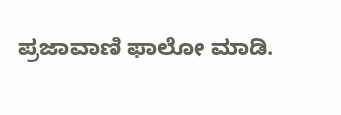ಪ್ರಜಾವಾಣಿ ಫಾಲೋ ಮಾಡಿ.